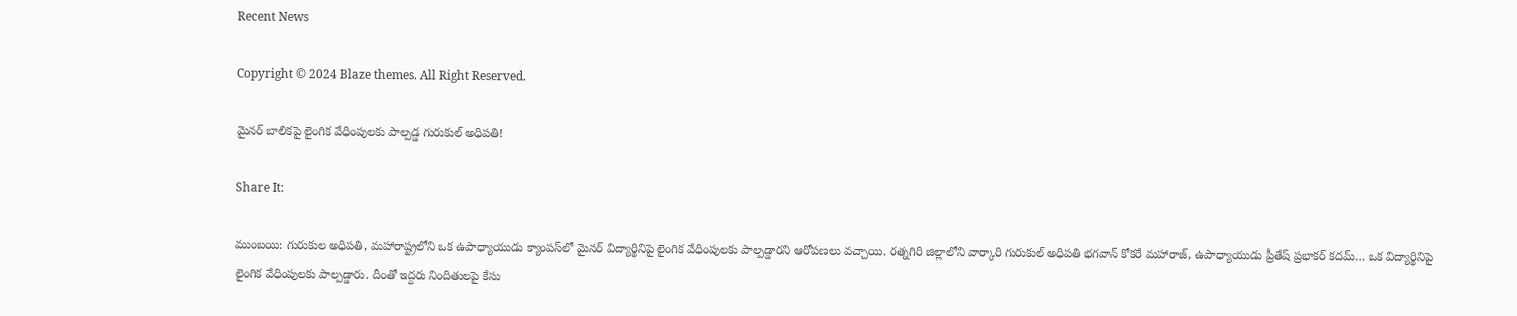Recent News

Copyright © 2024 Blaze themes. All Right Reserved.

మైనర్ బాలికపై లైంగిక వేధింపులకు పాల్పడ్డ గురుకుల్ అధిపతి!

Share It:

ముంబయి: గురుకుల అధిపతి, మహారాష్ట్రలోని ఒక ఉపాధ్యాయుడు క్యాంపస్‌లో మైనర్ విద్యార్థినిపై లైంగిక వేధింపులకు పాల్పడ్డారని ఆరోపణలు వచ్చాయి. రత్నగిరి జిల్లాలోని వార్కారి గురుకుల్ అధిపతి భగవాన్ కోకరే మహారాజ్, ఉపాధ్యాయుడు ప్రీతేష్ ప్రభాకర్ కదమ్… ఒక విద్యార్థినిపై లైంగిక వేధింపులకు పాల్పడ్డారు. దీంతో ఇద్దరు నిందితులపై కేసు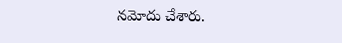నమోదు చేశారు.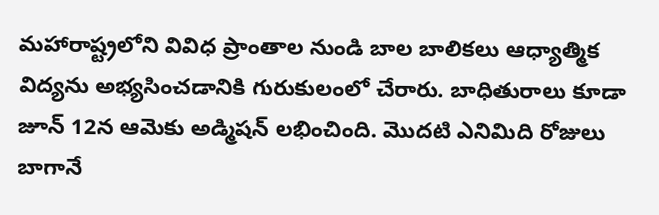మహారాష్ట్రలోని వివిధ ప్రాంతాల నుండి బాల బాలికలు ఆధ్యాత్మిక విద్యను అభ్యసించడానికి గురుకులంలో చేరారు. బాధితురాలు కూడా జూన్ 12న ఆమెకు అడ్మిషన్ లభించింది. మొదటి ఎనిమిది రోజులు బాగానే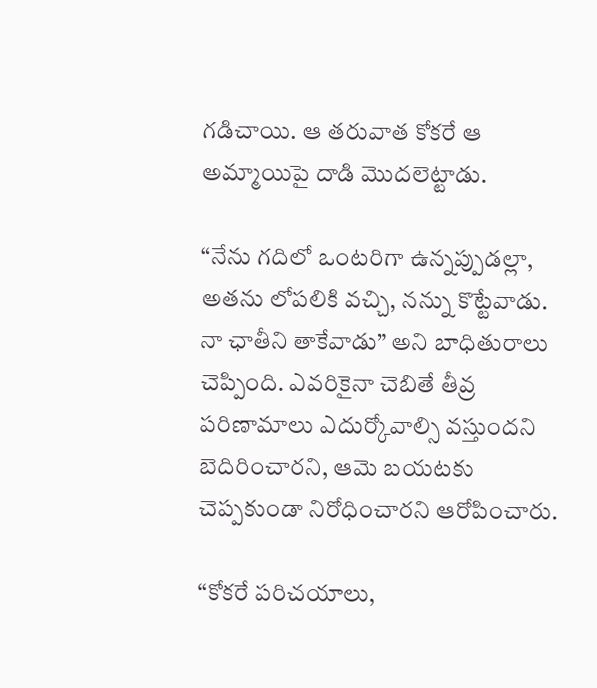గడిచాయి. ఆ తరువాత కోకరే ఆ అమ్మాయిపై దాడి మొదలెట్టాడు.

“నేను గదిలో ఒంటరిగా ఉన్నప్పుడల్లా, అతను లోపలికి వచ్చి, నన్ను కొట్టేవాడు. నా ఛాతీని తాకేవాడు” అని బాధితురాలు చెప్పింది. ఎవరికైనా చెబితే తీవ్ర పరిణామాలు ఎదుర్కోవాల్సి వస్తుందని బెదిరించారని, ఆమె బయటకు చెప్పకుండా నిరోధించారని ఆరోపించారు.

“కోకరే పరిచయాలు,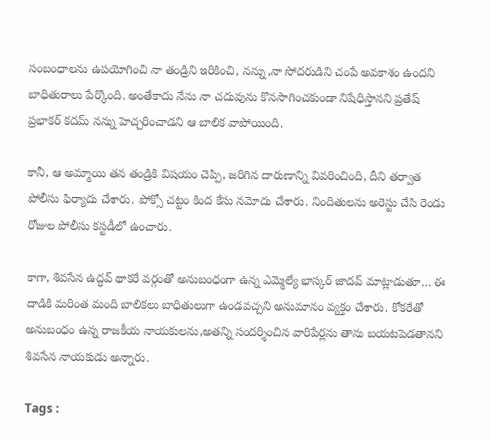సంబంధాలను ఉపయోగించి నా తండ్రిని ఇరికించి, నన్ను,నా సోదరుడిని చంపే అవకాశం ఉందని బాధితురాలు పేర్కొంది. అంతేకాదు నేను నా చదువును కొనసాగించకుండా నిషేధిస్తానని ప్రతేష్ ప్రభాకర్ కదమ్ నన్ను హెచ్చరించాడని ఆ బాలిక వాపోయింది.

కానీ, ఆ అమ్మాయి తన తండ్రికి విషయం చెప్పి, జరిగిన దారుణాన్ని వివరించింది, దీని తర్వాత పోలీసు ఫిర్యాదు చేశారు. పోక్సో చట్టం కింద కేసు నమోదు చేశారు. నిందితులను అరెస్టు చేసి రెండు రోజుల పోలీసు కస్టడీలో ఉంచారు.

కాగా, శివసేన ఉద్ధవ్ థాకరే వర్గంతో అనుబంధంగా ఉన్న ఎమ్మెల్యే భాస్కర్ జాదవ్ మాట్లాడుతూ… ఈ దాడికి మరింత మంది బాలికలు బాధితులుగా ఉండవచ్చని అనుమానం వ్యక్తం చేశారు. కోకరేతో అనుబంధం ఉన్న రాజకీయ నాయకులను,అతన్ని సందర్శించిన వారిపేర్లను తాను బయటపెడతానని శివసేన నాయకుడు అన్నారు.

Tags :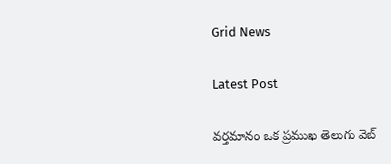Grid News

Latest Post

వర్తమానం ఒక ప్రముఖ తెలుగు వెబ్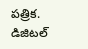పత్రిక. డిజిటల్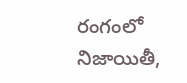రంగంలో నిజాయితీ,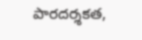పారదర్శకత,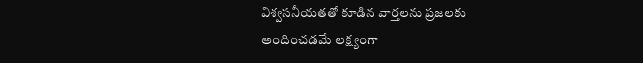విశ్వసనీయతతో కూడిన వార్తలను ప్రజలకు అందించడమే లక్ష్యంగా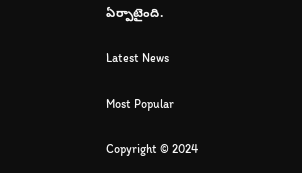ఏర్పాటైంది.

Latest News

Most Popular

Copyright © 2024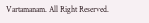Vartamanam. All Right Reserved.